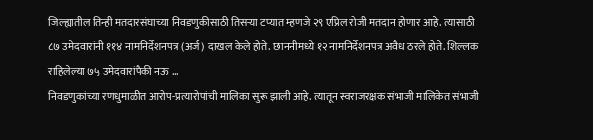जिल्ह्यातील तिन्ही मतदारसंघाच्या निवडणुकीसाठी तिसऱ्या टप्यात म्हणजे २९ एप्रिल रोजी मतदान होणार आहे. त्यासाठी ८७ उमेदवारांनी ११४ नामनिर्देशनपत्र (अर्ज) दाखल केले होते. छाननीमध्ये १२ नामनिर्देशनपत्र अवैध ठरले होते. शिल्लक राहिलेल्या ७५ उमेदवारांपैकी नऊ ...
निवडणुकांच्या रणधुमाळीत आरोप-प्रत्यारोपांची मालिका सुरू झाली आहे. त्यातून स्वराजरक्षक संभाजी मालिकेत संभाजी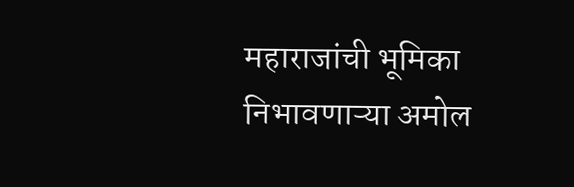महाराजांची भूमिका निभावणाऱ्या अमोल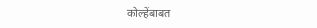कोल्हेंबाबत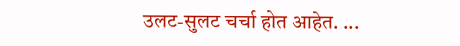उलट-सुलट चर्चा होत आहेत. ...